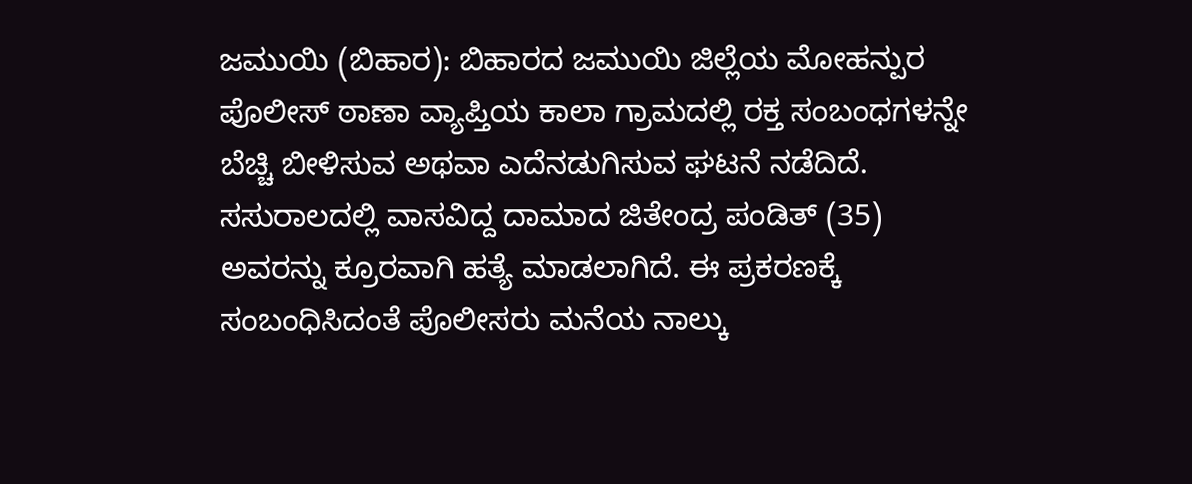ಜಮುಯಿ (ಬಿಹಾರ): ಬಿಹಾರದ ಜಮುಯಿ ಜಿಲ್ಲೆಯ ಮೋಹನ್ಪುರ ಪೊಲೀಸ್ ಠಾಣಾ ವ್ಯಾಪ್ತಿಯ ಕಾಲಾ ಗ್ರಾಮದಲ್ಲಿ ರಕ್ತ ಸಂಬಂಧಗಳನ್ನೇ ಬೆಚ್ಚಿ ಬೀಳಿಸುವ ಅಥವಾ ಎದೆನಡುಗಿಸುವ ಘಟನೆ ನಡೆದಿದೆ. ಸಸುರಾಲದಲ್ಲಿ ವಾಸವಿದ್ದ ದಾಮಾದ ಜಿತೇಂದ್ರ ಪಂಡಿತ್ (35) ಅವರನ್ನು ಕ್ರೂರವಾಗಿ ಹತ್ಯೆ ಮಾಡಲಾಗಿದೆ. ಈ ಪ್ರಕರಣಕ್ಕೆ ಸಂಬಂಧಿಸಿದಂತೆ ಪೊಲೀಸರು ಮನೆಯ ನಾಲ್ಕು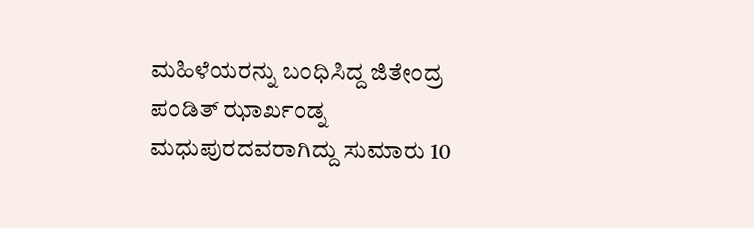ಮಹಿಳೆಯರನ್ನು ಬಂಧಿಸಿದ್ದ ಜಿತೇಂದ್ರ ಪಂಡಿತ್ ಝಾರ್ಖಂಡ್ನ ಮಧುಪುರದವರಾಗಿದ್ದು ಸುಮಾರು 10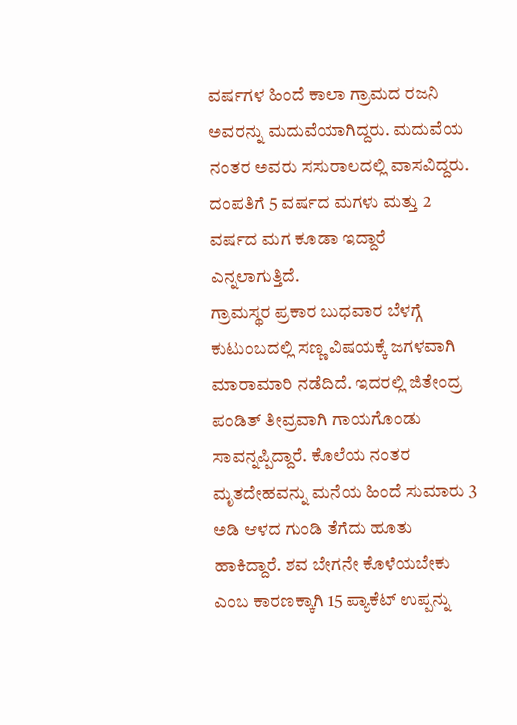ವರ್ಷಗಳ ಹಿಂದೆ ಕಾಲಾ ಗ್ರಾಮದ ರಜನಿ ಅವರನ್ನು ಮದುವೆಯಾಗಿದ್ದರು. ಮದುವೆಯ ನಂತರ ಅವರು ಸಸುರಾಲದಲ್ಲಿ ವಾಸವಿದ್ದರು. ದಂಪತಿಗೆ 5 ವರ್ಷದ ಮಗಳು ಮತ್ತು 2 ವರ್ಷದ ಮಗ ಕೂಡಾ ಇದ್ದಾರೆ ಎನ್ನಲಾಗುತ್ತಿದೆ.
ಗ್ರಾಮಸ್ಥರ ಪ್ರಕಾರ ಬುಧವಾರ ಬೆಳಗ್ಗೆ ಕುಟುಂಬದಲ್ಲಿ ಸಣ್ಣ ವಿಷಯಕ್ಕೆ ಜಗಳವಾಗಿ ಮಾರಾಮಾರಿ ನಡೆದಿದೆ. ಇದರಲ್ಲಿ ಜಿತೇಂದ್ರ ಪಂಡಿತ್ ತೀವ್ರವಾಗಿ ಗಾಯಗೊಂಡು ಸಾವನ್ನಪ್ಪಿದ್ದಾರೆ. ಕೊಲೆಯ ನಂತರ ಮೃತದೇಹವನ್ನು ಮನೆಯ ಹಿಂದೆ ಸುಮಾರು 3 ಅಡಿ ಆಳದ ಗುಂಡಿ ತೆಗೆದು ಹೂತು ಹಾಕಿದ್ದಾರೆ. ಶವ ಬೇಗನೇ ಕೊಳೆಯಬೇಕು ಎಂಬ ಕಾರಣಕ್ಕಾಗಿ 15 ಪ್ಯಾಕೆಟ್ ಉಪ್ಪನ್ನು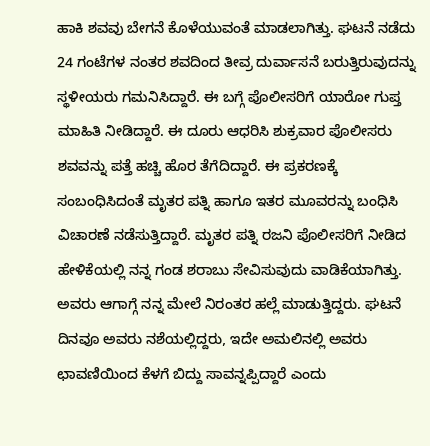ಹಾಕಿ ಶವವು ಬೇಗನೆ ಕೊಳೆಯುವಂತೆ ಮಾಡಲಾಗಿತ್ತು. ಘಟನೆ ನಡೆದು 24 ಗಂಟೆಗಳ ನಂತರ ಶವದಿಂದ ತೀವ್ರ ದುರ್ವಾಸನೆ ಬರುತ್ತಿರುವುದನ್ನು ಸ್ಥಳೀಯರು ಗಮನಿಸಿದ್ದಾರೆ. ಈ ಬಗ್ಗೆ ಪೊಲೀಸರಿಗೆ ಯಾರೋ ಗುಪ್ತ ಮಾಹಿತಿ ನೀಡಿದ್ದಾರೆ. ಈ ದೂರು ಆಧರಿಸಿ ಶುಕ್ರವಾರ ಪೊಲೀಸರು ಶವವನ್ನು ಪತ್ತೆ ಹಚ್ಚಿ ಹೊರ ತೆಗೆದಿದ್ದಾರೆ. ಈ ಪ್ರಕರಣಕ್ಕೆ ಸಂಬಂಧಿಸಿದಂತೆ ಮೃತರ ಪತ್ನಿ ಹಾಗೂ ಇತರ ಮೂವರನ್ನು ಬಂಧಿಸಿ ವಿಚಾರಣೆ ನಡೆಸುತ್ತಿದ್ದಾರೆ. ಮೃತರ ಪತ್ನಿ ರಜನಿ ಪೊಲೀಸರಿಗೆ ನೀಡಿದ ಹೇಳಿಕೆಯಲ್ಲಿ ನನ್ನ ಗಂಡ ಶರಾಬು ಸೇವಿಸುವುದು ವಾಡಿಕೆಯಾಗಿತ್ತು.
ಅವರು ಆಗಾಗ್ಗೆ ನನ್ನ ಮೇಲೆ ನಿರಂತರ ಹಲ್ಲೆ ಮಾಡುತ್ತಿದ್ದರು. ಘಟನೆ ದಿನವೂ ಅವರು ನಶೆಯಲ್ಲಿದ್ದರು, ಇದೇ ಅಮಲಿನಲ್ಲಿ ಅವರು ಛಾವಣಿಯಿಂದ ಕೆಳಗೆ ಬಿದ್ದು ಸಾವನ್ನಪ್ಪಿದ್ದಾರೆ ಎಂದು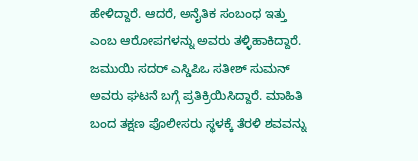ಹೇಳಿದ್ದಾರೆ. ಆದರೆ, ಅನೈತಿಕ ಸಂಬಂಧ ಇತ್ತು ಎಂಬ ಆರೋಪಗಳನ್ನು ಅವರು ತಳ್ಳಿಹಾಕಿದ್ದಾರೆ. ಜಮುಯಿ ಸದರ್ ಎಸ್ಡಿಪಿಒ ಸತೀಶ್ ಸುಮನ್ ಅವರು ಘಟನೆ ಬಗ್ಗೆ ಪ್ರತಿಕ್ರಿಯಿಸಿದ್ದಾರೆ. ಮಾಹಿತಿ ಬಂದ ತಕ್ಷಣ ಪೊಲೀಸರು ಸ್ಥಳಕ್ಕೆ ತೆರಳಿ ಶವವನ್ನು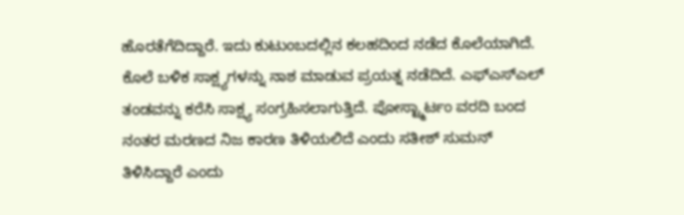ಹೊರತೆಗೆದಿದ್ದಾರೆ. ಇದು ಕುಟುಂಬದಲ್ಲಿನ ಕಲಹದಿಂದ ನಡೆದ ಕೊಲೆಯಾಗಿದೆ. ಕೊಲೆ ಬಳಿಕ ಸಾಕ್ಷ್ಯಗಳನ್ನು ನಾಶ ಮಾಡುವ ಪ್ರಯತ್ನ ನಡೆದಿದೆ. ಎಫ್ಎಸ್ಎಲ್ ತಂಡವನ್ನು ಕರೆಸಿ ಸಾಕ್ಷ್ಯ ಸಂಗ್ರಹಿಸಲಾಗುತ್ತಿದೆ. ಪೋಸ್ಟ್ಮಾರ್ಟಂ ವರದಿ ಬಂದ ನಂತರ ಮರಣದ ನಿಜ ಕಾರಣ ತಿಳಿಯಲಿದೆ ಎಂದು ಸತೀಶ್ ಸುಮನ್ ತಿಳಿಸಿದ್ದಾರೆ ಎಂದು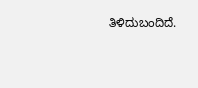ತಿಳಿದುಬಂದಿದೆ.